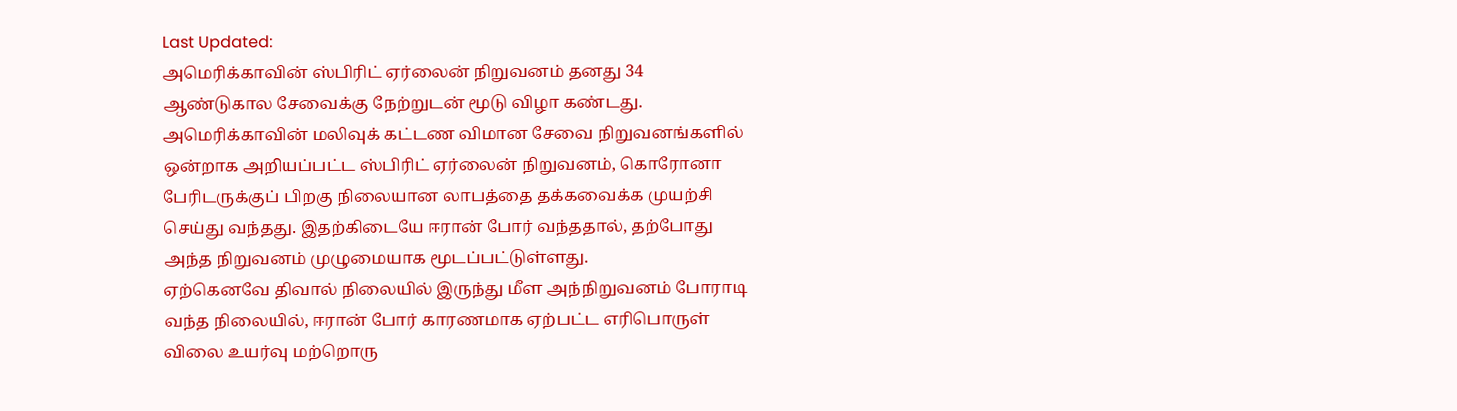Last Updated:
அமெரிக்காவின் ஸ்பிரிட் ஏர்லைன் நிறுவனம் தனது 34 ஆண்டுகால சேவைக்கு நேற்றுடன் மூடு விழா கண்டது.
அமெரிக்காவின் மலிவுக் கட்டண விமான சேவை நிறுவனங்களில் ஒன்றாக அறியப்பட்ட ஸ்பிரிட் ஏர்லைன் நிறுவனம், கொரோனா பேரிடருக்குப் பிறகு நிலையான லாபத்தை தக்கவைக்க முயற்சி செய்து வந்தது. இதற்கிடையே ஈரான் போர் வந்ததால், தற்போது அந்த நிறுவனம் முழுமையாக மூடப்பட்டுள்ளது.
ஏற்கெனவே திவால் நிலையில் இருந்து மீள அந்நிறுவனம் போராடி வந்த நிலையில், ஈரான் போர் காரணமாக ஏற்பட்ட எரிபொருள் விலை உயர்வு மற்றொரு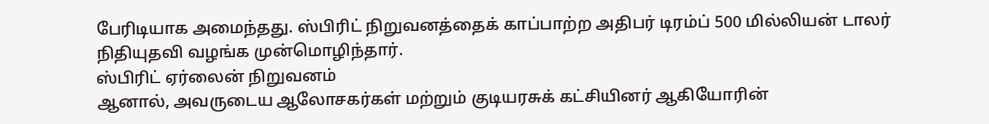பேரிடியாக அமைந்தது. ஸ்பிரிட் நிறுவனத்தைக் காப்பாற்ற அதிபர் டிரம்ப் 500 மில்லியன் டாலர் நிதியுதவி வழங்க முன்மொழிந்தார்.
ஸ்பிரிட் ஏர்லைன் நிறுவனம்
ஆனால், அவருடைய ஆலோசகர்கள் மற்றும் குடியரசுக் கட்சியினர் ஆகியோரின்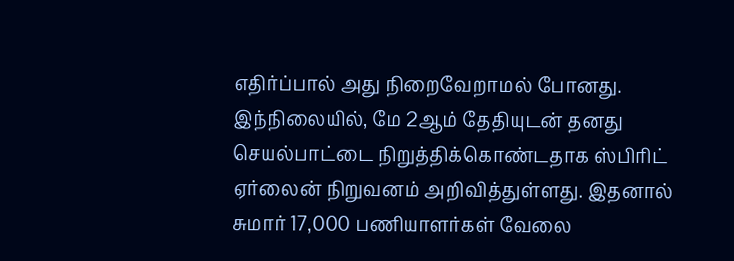எதிர்ப்பால் அது நிறைவேறாமல் போனது. இந்நிலையில், மே 2ஆம் தேதியுடன் தனது செயல்பாட்டை நிறுத்திக்கொண்டதாக ஸ்பிரிட் ஏர்லைன் நிறுவனம் அறிவித்துள்ளது. இதனால் சுமார் 17,000 பணியாளர்கள் வேலை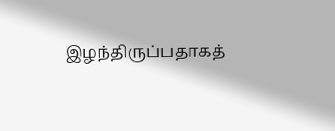இழந்திருப்பதாகத்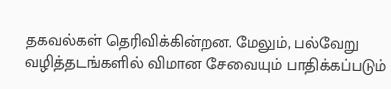தகவல்கள் தெரிவிக்கின்றன. மேலும், பல்வேறு வழித்தடங்களில் விமான சேவையும் பாதிக்கப்படும்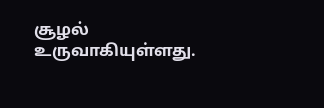சூழல் உருவாகியுள்ளது.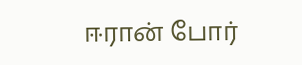ஈரான் போர்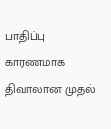பாதிப்பு காரணமாக திவாலான முதல்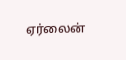ஏர்லைன்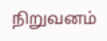நிறுவனம்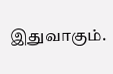இதுவாகும்.